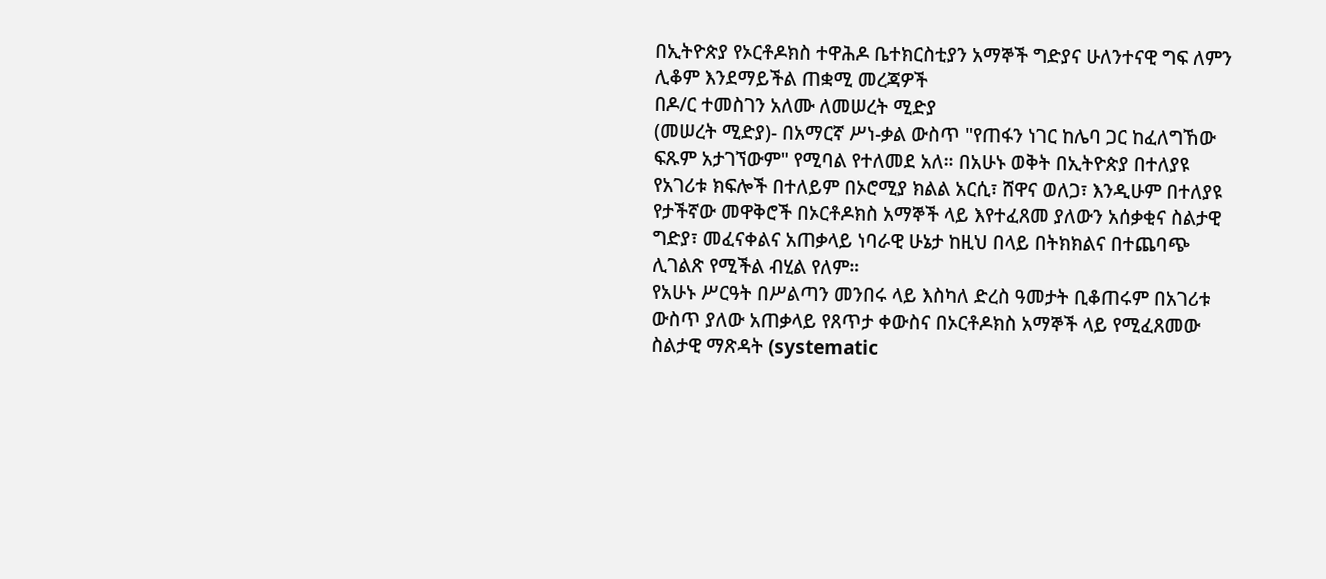በኢትዮጵያ የኦርቶዶክስ ተዋሕዶ ቤተክርስቲያን አማኞች ግድያና ሁለንተናዊ ግፍ ለምን ሊቆም እንደማይችል ጠቋሚ መረጃዎች
በዶ/ር ተመስገን አለሙ ለመሠረት ሚድያ
(መሠረት ሚድያ)- በአማርኛ ሥነ-ቃል ውስጥ "የጠፋን ነገር ከሌባ ጋር ከፈለግኸው ፍጹም አታገኘውም" የሚባል የተለመደ አለ። በአሁኑ ወቅት በኢትዮጵያ በተለያዩ የአገሪቱ ክፍሎች በተለይም በኦሮሚያ ክልል አርሲ፣ ሸዋና ወለጋ፣ እንዲሁም በተለያዩ የታችኛው መዋቅሮች በኦርቶዶክስ አማኞች ላይ እየተፈጸመ ያለውን አሰቃቂና ስልታዊ ግድያ፣ መፈናቀልና አጠቃላይ ነባራዊ ሁኔታ ከዚህ በላይ በትክክልና በተጨባጭ ሊገልጽ የሚችል ብሂል የለም።
የአሁኑ ሥርዓት በሥልጣን መንበሩ ላይ እስካለ ድረስ ዓመታት ቢቆጠሩም በአገሪቱ ውስጥ ያለው አጠቃላይ የጸጥታ ቀውስና በኦርቶዶክስ አማኞች ላይ የሚፈጸመው ስልታዊ ማጽዳት (systematic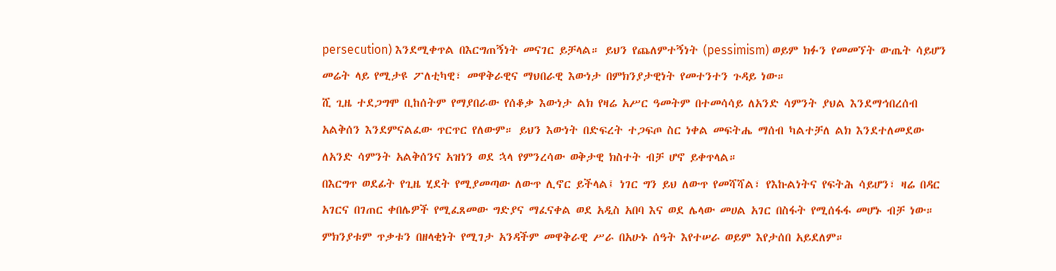persecution) እንደሚቀጥል በእርግጠኝነት መናገር ይቻላል። ይህን የጨለምተኝነት (pessimism) ወይም ክፉን የመመኘት ውጤት ሳይሆን መሬት ላይ የሚታዩ ፖለቲካዊ፣ መዋቅራዊና ማህበራዊ እውነታ በምክንያታዊነት የመተንተን ጉዳይ ነው።
ሺ ጊዜ ተደጋግሞ ቢከሰትም የማያበራው የሰቆቃ እውነታ ልክ የዛሬ አሥር ዓመትም በተመሳሳይ ለአንድ ሳምንት ያህል እንደማኅበረሰብ አልቅሰን እንደምናልፈው ጥርጥር የለውም። ይህን እውነት በድፍረት ተጋፍጦ ስር ነቀል መፍትሔ ማሰብ ካልተቻለ ልክ እንደተለመደው ለአንድ ሳምንት አልቅሰንና አዝነን ወደ ኋላ የምንረሳው ወቅታዊ ክስተት ብቻ ሆኖ ይቀጥላል።
በእርግጥ ወደፊት የጊዜ ሂደት የሚያመጣው ለውጥ ሊኖር ይችላል፤ ነገር ግን ይህ ለውጥ የመሻሻል፣ የእኩልነትና የፍትሕ ሳይሆን፣ ዛሬ በዳር አገርና በገጠር ቀበሌዎች የሚፈጸመው ግድያና ማፈናቀል ወደ አዲስ አበባ እና ወደ ሌላው መሀል አገር በስፋት የሚሰፋፋ መሆኑ ብቻ ነው። ምክንያቱም ጥቃቱን በዘላቂነት የሚገታ አንዳችም መዋቅራዊ ሥራ በአሁኑ ሰዓት እየተሠራ ወይም እየታሰበ አይደለም።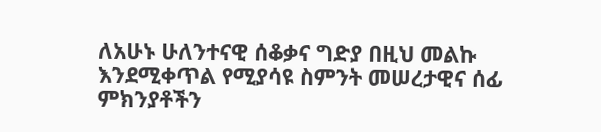ለአሁኑ ሁለንተናዊ ሰቆቃና ግድያ በዚህ መልኩ እንደሚቀጥል የሚያሳዩ ስምንት መሠረታዊና ሰፊ ምክንያቶችን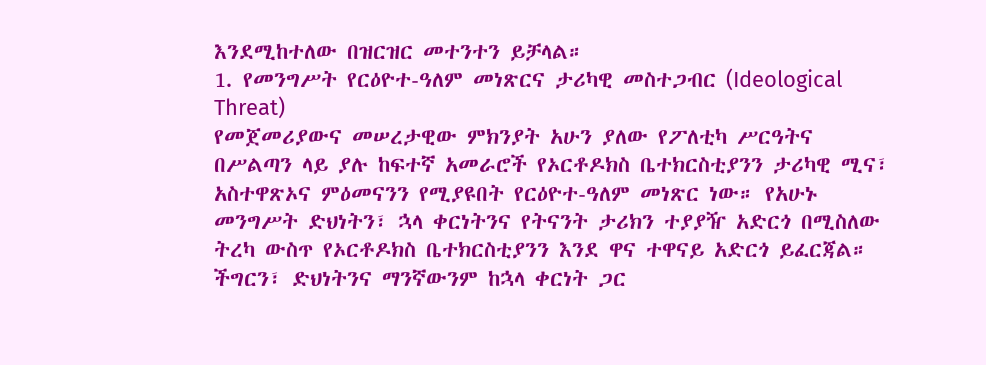እንደሚከተለው በዝርዝር መተንተን ይቻላል።
1. የመንግሥት የርዕዮተ-ዓለም መነጽርና ታሪካዊ መስተጋብር (Ideological Threat)
የመጀመሪያውና መሠረታዊው ምክንያት አሁን ያለው የፖለቲካ ሥርዓትና በሥልጣን ላይ ያሉ ከፍተኛ አመራሮች የኦርቶዶክስ ቤተክርስቲያንን ታሪካዊ ሚና፣ አስተዋጽኦና ምዕመናንን የሚያዩበት የርዕዮተ-ዓለም መነጽር ነው። የአሁኑ መንግሥት ድህነትን፣ ኋላ ቀርነትንና የትናንት ታሪክን ተያያዥ አድርጎ በሚስለው ትረካ ውስጥ የኦርቶዶክስ ቤተክርስቲያንን እንደ ዋና ተዋናይ አድርጎ ይፈርጃል። ችግርን፣ ድህነትንና ማንኛውንም ከኋላ ቀርነት ጋር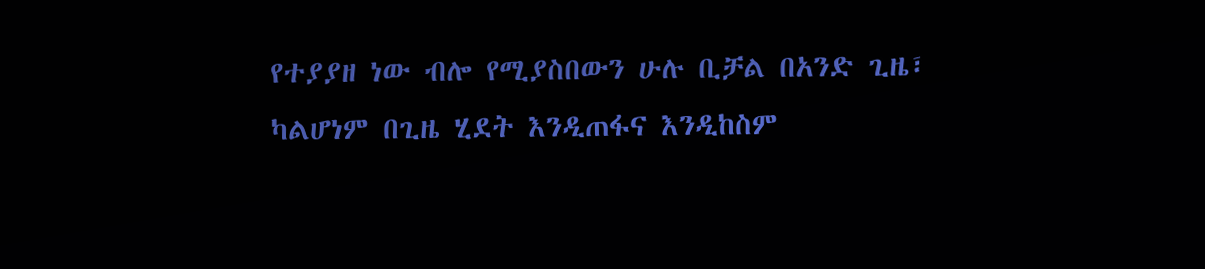የተያያዘ ነው ብሎ የሚያስበውን ሁሉ ቢቻል በአንድ ጊዜ፣ ካልሆነም በጊዜ ሂደት እንዲጠፋና እንዲከስም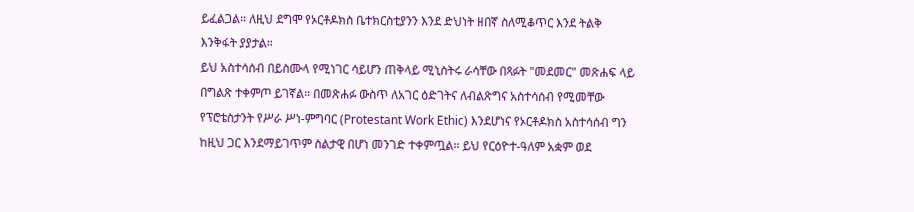ይፈልጋል። ለዚህ ደግሞ የኦርቶዶክስ ቤተክርስቲያንን እንደ ድህነት ዘበኛ ስለሚቆጥር እንደ ትልቅ እንቅፋት ያያታል።
ይህ አስተሳሰብ በይስሙላ የሚነገር ሳይሆን ጠቅላይ ሚኒስትሩ ራሳቸው በጻፉት "መደመር" መጽሐፍ ላይ በግልጽ ተቀምጦ ይገኛል። በመጽሐፉ ውስጥ ለአገር ዕድገትና ለብልጽግና አስተሳሰብ የሚመቸው የፕሮቴስታንት የሥራ ሥነ-ምግባር (Protestant Work Ethic) እንደሆነና የኦርቶዶክስ አስተሳሰብ ግን ከዚህ ጋር እንደማይገጥም ስልታዊ በሆነ መንገድ ተቀምጧል። ይህ የርዕዮተ-ዓለም አቋም ወደ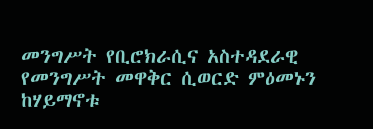መንግሥት የቢሮክራሲና አስተዳደራዊ የመንግሥት መዋቅር ሲወርድ ምዕመኑን ከሃይማኖቱ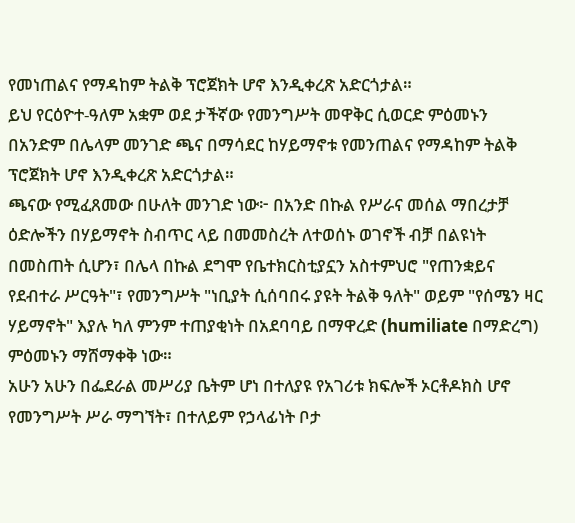የመነጠልና የማዳከም ትልቅ ፕሮጀክት ሆኖ እንዲቀረጽ አድርጎታል።
ይህ የርዕዮተ-ዓለም አቋም ወደ ታችኛው የመንግሥት መዋቅር ሲወርድ ምዕመኑን በአንድም በሌላም መንገድ ጫና በማሳደር ከሃይማኖቱ የመንጠልና የማዳከም ትልቅ ፕሮጀክት ሆኖ እንዲቀረጽ አድርጎታል።
ጫናው የሚፈጸመው በሁለት መንገድ ነው፦ በአንድ በኩል የሥራና መሰል ማበረታቻ ዕድሎችን በሃይማኖት ስብጥር ላይ በመመስረት ለተወሰኑ ወገኖች ብቻ በልዩነት በመስጠት ሲሆን፣ በሌላ በኩል ደግሞ የቤተክርስቲያኗን አስተምህሮ "የጠንቋይና የደብተራ ሥርዓት"፣ የመንግሥት "ነቢያት ሲሰባበሩ ያዩት ትልቅ ዓለት" ወይም "የሰሜን ዛር ሃይማኖት" እያሉ ካለ ምንም ተጠያቂነት በአደባባይ በማዋረድ (humiliate በማድረግ) ምዕመኑን ማሸማቀቅ ነው።
አሁን አሁን በፌደራል መሥሪያ ቤትም ሆነ በተለያዩ የአገሪቱ ክፍሎች ኦርቶዶክስ ሆኖ የመንግሥት ሥራ ማግኘት፣ በተለይም የኃላፊነት ቦታ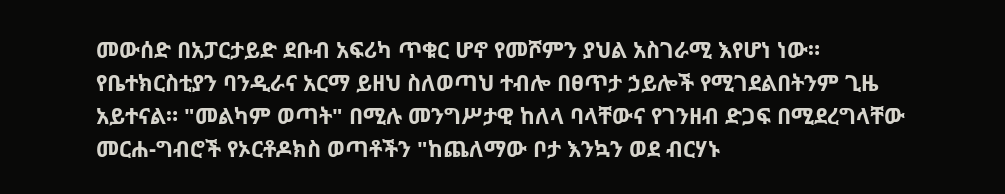መውሰድ በአፓርታይድ ደቡብ አፍሪካ ጥቁር ሆኖ የመሾምን ያህል አስገራሚ እየሆነ ነው። የቤተክርስቲያን ባንዲራና አርማ ይዘህ ስለወጣህ ተብሎ በፀጥታ ኃይሎች የሚገደልበትንም ጊዜ አይተናል። "መልካም ወጣት" በሚሉ መንግሥታዊ ከለላ ባላቸውና የገንዘብ ድጋፍ በሚደረግላቸው መርሐ-ግብሮች የኦርቶዶክስ ወጣቶችን "ከጨለማው ቦታ እንኳን ወደ ብርሃኑ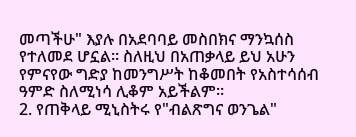መጣችሁ" እያሉ በአደባባይ መስበክና ማንኳሰስ የተለመደ ሆኗል። ስለዚህ በአጠቃላይ ይህ አሁን የምናየው ግድያ ከመንግሥት ከቆመበት የአስተሳሰብ ዓምድ ስለሚነሳ ሊቆም አይችልም።
2. የጠቅላይ ሚኒስትሩ የ"ብልጽግና ወንጌል"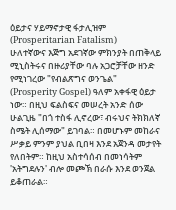ዕይታና ሃይማኖታዊ ፋታሊዝም (Prosperitarian Fatalism)
ሁለተኛውና እጅግ አደገኛው ምክንያት በጠቅላይ ሚኒስትሩና በዙሪያቸው ባሉ አጋሮቻቸው ዘንድ የሚነገረው "የብልጽግና ወንጌል" (Prosperity Gospel) ዓለም አቀፋዊ ዕይታ ነው። በዚህ ፍልስፍና መሠረት አንድ ሰው ሁልጊዜ "በጎ ተስፋ ሊኖረው፣ ብሩህና ትክክለኛ ስሜት ሊሰማው" ይገባል። በመሆኑም መከራና ሥቃይ ምንም ያህል ቢበዛ እንደ አጀንዳ መታየት የለበትም። ከዚህ አስተሳሰብ በመነሳትም 'አትግደሉን' ብሎ መጮኽ በራሱ እንደ ወንጀል ይቆጠራል።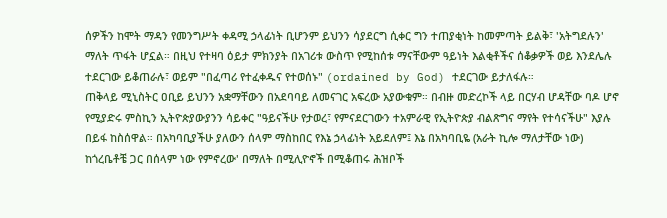ሰዎችን ከሞት ማዳን የመንግሥት ቀዳሚ ኃላፊነት ቢሆንም ይህንን ሳያደርግ ሲቀር ግን ተጠያቂነት ከመምጣት ይልቅ፣ 'አትግደሉን' ማለት ጥፋት ሆኗል። በዚህ የተዛባ ዕይታ ምክንያት በአገሪቱ ውስጥ የሚከሰቱ ማናቸውም ዓይነት እልቂቶችና ሰቆቃዎች ወይ እንደሌሉ ተደርገው ይቆጠራሉ፣ ወይም "በፈጣሪ የተፈቀዱና የተወሰኑ" (ordained by God) ተደርገው ይታለፋሉ።
ጠቅላይ ሚኒስትር ዐቢይ ይህንን አቋማቸውን በአደባባይ ለመናገር አፍረው አያውቁም። በብዙ መድረኮች ላይ በርሃብ ሆዳቸው ባዶ ሆኖ የሚያድሩ ምስኪን ኢትዮጵያውያንን ሳይቀር "ዓይናችሁ የታወረ፣ የምናደርገውን ተአምራዊ የኢትዮጵያ ብልጽግና ማየት የተሳናችሁ" እያሉ በይፋ ከስሰዋል። በአካባቢያችሁ ያለውን ሰላም ማስከበር የእኔ ኃላፊነት አይደለም፤ እኔ በአካባቢዬ (አራት ኪሎ ማለታቸው ነው) ከጎረቤቶቼ ጋር በሰላም ነው የምኖረው' በማለት በሚሊዮኖች በሚቆጠሩ ሕዝቦች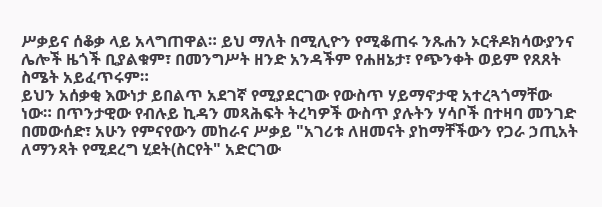ሥቃይና ሰቆቃ ላይ አላግጠዋል። ይህ ማለት በሚሊዮን የሚቆጠሩ ንጹሐን ኦርቶዶክሳውያንና ሌሎች ዜጎች ቢያልቁም፣ በመንግሥት ዘንድ አንዳችም የሐዘኔታ፣ የጭንቀት ወይም የጸጸት ስሜት አይፈጥሩም።
ይህን አሰቃቂ እውነታ ይበልጥ አደገኛ የሚያደርገው የውስጥ ሃይማኖታዊ አተረጓጎማቸው ነው። በጥንታዊው የብሉይ ኪዳን መጻሕፍት ትረካዎች ውስጥ ያሉትን ሃሳቦች በተዛባ መንገድ በመውሰድ፣ አሁን የምናየውን መከራና ሥቃይ "አገሪቱ ለዘመናት ያከማቸችውን የጋራ ኃጢአት ለማንጻት የሚደረግ ሂደት(ስርየት" አድርገው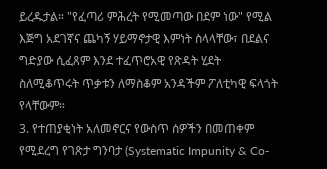ይረዱታል። "የፈጣሪ ምሕረት የሚመጣው በደም ነው" የሚል እጅግ አደገኛና ጨካኝ ሃይማኖታዊ እምነት ስላላቸው፣ በደልና ግድያው ሲፈጸም እንደ ተፈጥሮአዊ የጽዳት ሂደት ስለሚቆጥሩት ጥቃቱን ለማስቆም አንዳችም ፖለቲካዊ ፍላጎት የላቸውም።
3. የተጠያቂነት አለመኖርና የውስጥ ሰዎችን በመጠቀም የሚደረግ የገጽታ ግንባታ (Systematic Impunity & Co-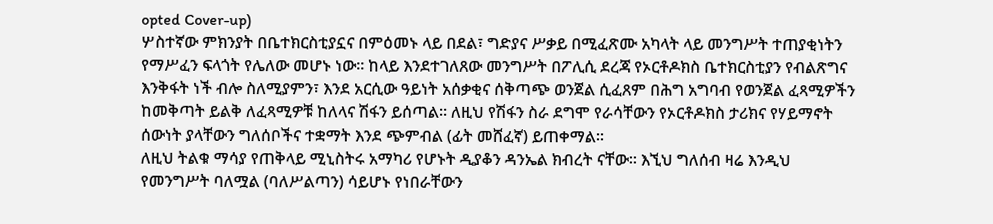opted Cover-up)
ሦስተኛው ምክንያት በቤተክርስቲያኗና በምዕመኑ ላይ በደል፣ ግድያና ሥቃይ በሚፈጽሙ አካላት ላይ መንግሥት ተጠያቂነትን የማሥፈን ፍላጎት የሌለው መሆኑ ነው። ከላይ እንደተገለጸው መንግሥት በፖሊሲ ደረጃ የኦርቶዶክስ ቤተክርስቲያን የብልጽግና እንቅፋት ነች ብሎ ስለሚያምን፣ እንደ አርሲው ዓይነት አሰቃቂና ሰቅጣጭ ወንጀል ሲፈጸም በሕግ አግባብ የወንጀል ፈጻሚዎችን ከመቅጣት ይልቅ ለፈጻሚዎቹ ከለላና ሽፋን ይሰጣል። ለዚህ የሽፋን ስራ ደግሞ የራሳቸውን የኦርቶዶክስ ታሪክና የሃይማኖት ሰውነት ያላቸውን ግለሰቦችና ተቋማት እንደ ጭምብል (ፊት መሸፈኛ) ይጠቀማል።
ለዚህ ትልቁ ማሳያ የጠቅላይ ሚኒስትሩ አማካሪ የሆኑት ዲያቆን ዳንኤል ክብረት ናቸው። እኚህ ግለሰብ ዛሬ እንዲህ የመንግሥት ባለሟል (ባለሥልጣን) ሳይሆኑ የነበራቸውን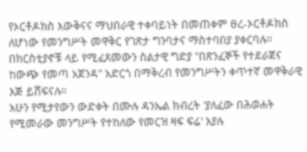የኦርቶዶክስ እውቅናና ማህበራዊ ተቀባይነት በመጠቀም ፀረ-ኦርቶዶክስ ለሆነው የመንግሥት መዋቅር የገጽታ ግንባታና ማስተባበያ ያቀርባሉ። በክርስቲያኖቹ ላይ የሚፈጸመውን ስልታዊ ግድያ "በጽንፈኞች የተደራጀና ከውጭ የመጣ አጀንዳ" አድርጎ በማቅረብ የመንግሥትን ቀጥተኛ መዋቅራዊ እጅ ይሸፍናሉ።
አሁን የሚታየውን ውድቀት በሙሉ ዳንኤል ክብረት 'ያለፈው በሕወሐት የሚመራው መንግሥት የተከለው የመርዝ ዛፍ ፍሬ' እያሉ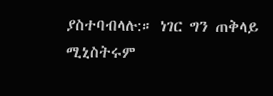ያስተባብላሉ:። ነገር ግን ጠቅላይ ሚኒስትሩም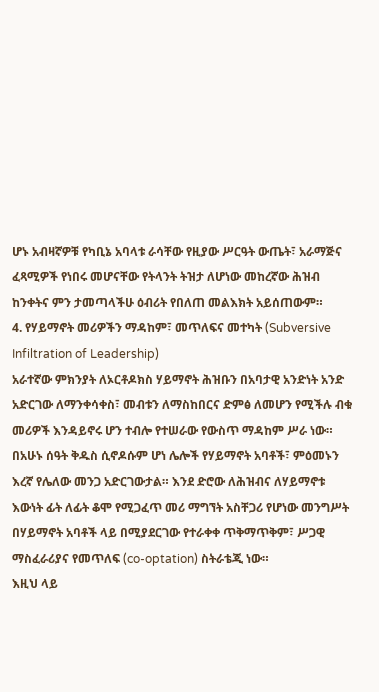ሆኑ አብዛኛዎቹ የካቢኔ አባላቱ ራሳቸው የዚያው ሥርዓት ውጤት፣ አራማጅና ፈጻሚዎች የነበሩ መሆናቸው የትላንት ትዝታ ለሆነው መከረኛው ሕዝብ ከንቀትና ምን ታመጣላችሁ ዕብሪት የበለጠ መልእክት አይሰጠውም።
4. የሃይማኖት መሪዎችን ማዳከም፣ መጥለፍና መተካት (Subversive Infiltration of Leadership)
አራተኛው ምክንያት ለኦርቶዶክስ ሃይማኖት ሕዝቡን በአባታዊ አንድነት አንድ አድርገው ለማንቀሳቀስ፣ መብቱን ለማስከበርና ድምፅ ለመሆን የሚችሉ ብቁ መሪዎች እንዳይኖሩ ሆን ተብሎ የተሠራው የውስጥ ማዳከም ሥራ ነው። በአሁኑ ሰዓት ቅዱስ ሲኖዶሱም ሆነ ሌሎች የሃይማኖት አባቶች፣ ምዕመኑን እረኛ የሌለው መንጋ አድርገውታል። እንደ ድሮው ለሕዝብና ለሃይማኖቱ እውነት ፊት ለፊት ቆሞ የሚጋፈጥ መሪ ማግኘት አስቸጋሪ የሆነው መንግሥት በሃይማኖት አባቶች ላይ በሚያደርገው የተራቀቀ ጥቅማጥቅም፣ ሥጋዊ ማስፈራሪያና የመጥለፍ (co-optation) ስትራቴጂ ነው።
እዚህ ላይ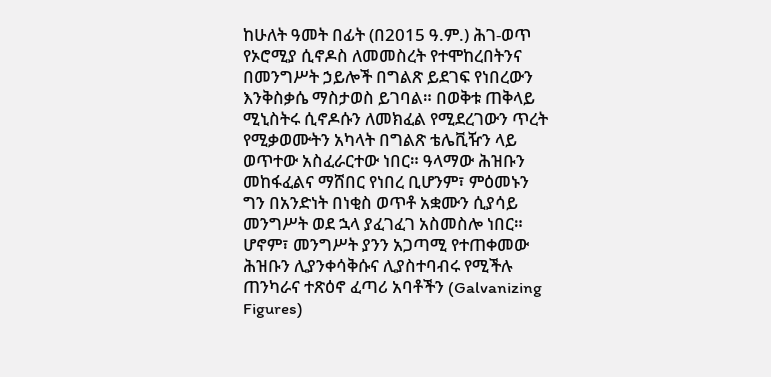ከሁለት ዓመት በፊት (በ2015 ዓ.ም.) ሕገ-ወጥ የኦሮሚያ ሲኖዶስ ለመመስረት የተሞከረበትንና በመንግሥት ኃይሎች በግልጽ ይደገፍ የነበረውን እንቅስቃሴ ማስታወስ ይገባል። በወቅቱ ጠቅላይ ሚኒስትሩ ሲኖዶሱን ለመክፈል የሚደረገውን ጥረት የሚቃወሙትን አካላት በግልጽ ቴሌቪዥን ላይ ወጥተው አስፈራርተው ነበር። ዓላማው ሕዝቡን መከፋፈልና ማሸበር የነበረ ቢሆንም፣ ምዕመኑን ግን በአንድነት በነቂስ ወጥቶ አቋሙን ሲያሳይ መንግሥት ወደ ኋላ ያፈገፈገ አስመስሎ ነበር። ሆኖም፣ መንግሥት ያንን አጋጣሚ የተጠቀመው ሕዝቡን ሊያንቀሳቅሱና ሊያስተባብሩ የሚችሉ ጠንካራና ተጽዕኖ ፈጣሪ አባቶችን (Galvanizing Figures)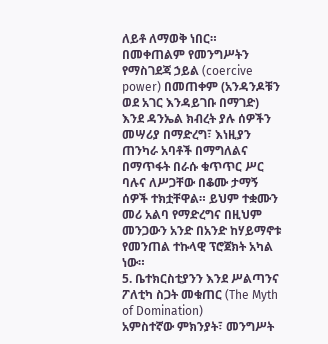ለይቶ ለማወቅ ነበር።
በመቀጠልም የመንግሥትን የማስገደጃ ኃይል (coercive power) በመጠቀም (አንዳንዶቹን ወደ አገር እንዳይገቡ በማገድ) እንደ ዳንኤል ክብረት ያሉ ሰዎችን መሣሪያ በማድረግ፣ እነዚያን ጠንካራ አባቶች በማግለልና በማጥፋት በራሱ ቁጥጥር ሥር ባሉና ለሥጋቸው በቆሙ ታማኝ ሰዎች ተክቷቸዋል። ይህም ተቋሙን መሪ አልባ የማድረግና በዚህም መንጋውን አንድ በአንድ ከሃይማኖቱ የመንጠል ተኩላዊ ፕሮጀክት አካል ነው።
5. ቤተክርስቲያንን እንደ ሥልጣንና ፖለቲካ ስጋት መቁጠር (The Myth of Domination)
አምስተኛው ምክንያት፣ መንግሥት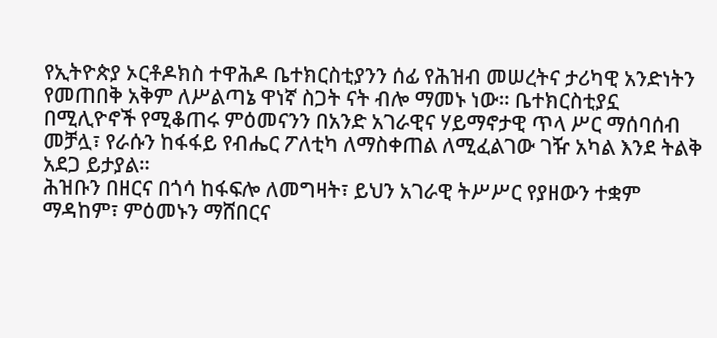የኢትዮጵያ ኦርቶዶክስ ተዋሕዶ ቤተክርስቲያንን ሰፊ የሕዝብ መሠረትና ታሪካዊ አንድነትን የመጠበቅ አቅም ለሥልጣኔ ዋነኛ ስጋት ናት ብሎ ማመኑ ነው። ቤተክርስቲያኗ በሚሊዮኖች የሚቆጠሩ ምዕመናንን በአንድ አገራዊና ሃይማኖታዊ ጥላ ሥር ማሰባሰብ መቻሏ፣ የራሱን ከፋፋይ የብሔር ፖለቲካ ለማስቀጠል ለሚፈልገው ገዥ አካል እንደ ትልቅ አደጋ ይታያል።
ሕዝቡን በዘርና በጎሳ ከፋፍሎ ለመግዛት፣ ይህን አገራዊ ትሥሥር የያዘውን ተቋም ማዳከም፣ ምዕመኑን ማሸበርና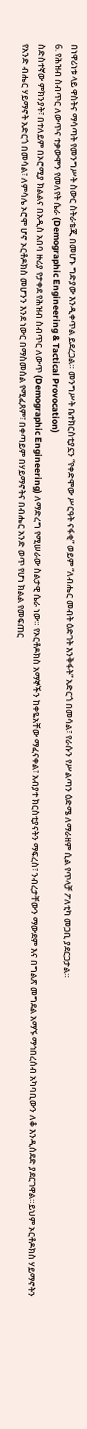በነዋሪነቱ ላይ ዋስትና ማሳጣት የመንግሥት ስውር ስትራቴጂ በመሆኑ ግድያው እንዲቀጥል ይደረጋል። መንግሥት ቤተክርስቲያኗን “የቀድሞው ሥርዓት ናፋቂ” ወይም “ለብሔር መብት ዕድገት እንቅፋት” አድርጎ በመሳል፣ የራሱን የሥልጣን ዕድሜ ለማራዘም ሲል የጥላቻ ፖለቲካ መጋቢ ያደርጋታል።
6. የሕዝብ ስብጥር ለውጥና ተቃውሞን የመለየት ሴራ (Demographic Engineering & Tactical Provocation)
ስድስተኛው ምክንያት፣ በተለይም በኦሮሚያ ክልልና በአዲስ አበባ ዙሪያ የታቀደ የሕዝብ ስብጥር ለውጥ (Demographic Engineering) ለማድረግ የሚሠራው ስልታዊ ሴራ ነው። የኦርቶዶክስ አማኞችን ከቀዬአቸው ማፈናቀል፣ አብያተ ክርስቲያናትን ማፍረስ፣ ንብረታቸውን ማውደም እና በግልጽ መግደል አማኙ ማኅበረሰብ አካባቢውን ለቆ እንዲሰደድ ያደርገዋል።ይህም ኦርቶዶክስ ሃይማኖትን የአንድ ብሔር ሃይማኖት አድርጎ በመሳል፣ ለምሳሌ ኦሮሞ ሆኖ ኦርቶዶክስ መሆንን እንደ ነውር በማስመሰል የሚፈጸም፣ በቀጣይም በሃይማኖትና በብሔር አንድ ወጥ የሆነ ክልል የመፍጠር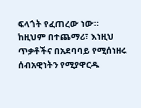ፍላጎት የፈጠረው ነው።
ከዚህም በተጨማሪ፣ እነዚህ ጥቃቶችና በአደባባይ የሚሰነዘሩ ሰብአዊነትን የሚያዋርዱ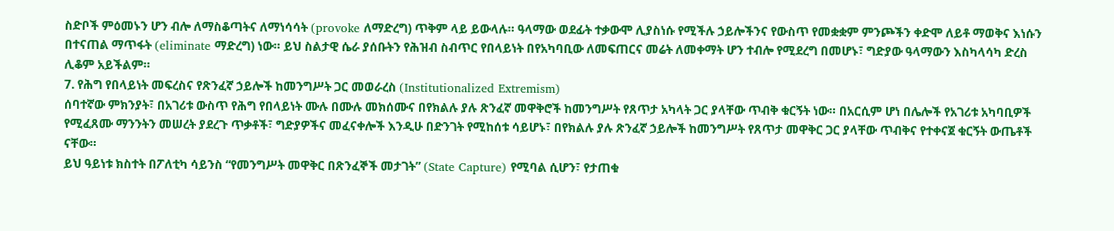ስድቦች ምዕመኑን ሆን ብሎ ለማስቆጣትና ለማነሳሳት (provoke ለማድረግ) ጥቅም ላይ ይውላሉ። ዓላማው ወደፊት ተቃውሞ ሊያስነሱ የሚችሉ ኃይሎችንና የውስጥ የመቋቋም ምንጮችን ቀድሞ ለይቶ ማወቅና እነሱን በተናጠል ማጥፋት (eliminate ማድረግ) ነው። ይህ ስልታዊ ሴራ ያሰቡትን የሕዝብ ስብጥር የበላይነት በየአካባቢው ለመፍጠርና መሬት ለመቀማት ሆን ተብሎ የሚደረግ በመሆኑ፣ ግድያው ዓላማውን እስካላሳካ ድረስ ሊቆም አይችልም።
7. የሕግ የበላይነት መፍረስና የጽንፈኛ ኃይሎች ከመንግሥት ጋር መወራረስ (Institutionalized Extremism)
ሰባተኛው ምክንያት፣ በአገሪቱ ውስጥ የሕግ የበላይነት ሙሉ በሙሉ መክሰሙና በየክልሉ ያሉ ጽንፈኛ መዋቅሮች ከመንግሥት የጸጥታ አካላት ጋር ያላቸው ጥብቅ ቁርኝት ነው። በአርሲም ሆነ በሌሎች የአገሪቱ አካባቢዎች የሚፈጸሙ ማንንትን መሠረት ያደረጉ ጥቃቶች፣ ግድያዎችና መፈናቀሎች እንዲሁ በድንገት የሚከሰቱ ሳይሆኑ፣ በየክልሉ ያሉ ጽንፈኛ ኃይሎች ከመንግሥት የጸጥታ መዋቅር ጋር ያላቸው ጥብቅና የተቀናጀ ቁርኝት ውጤቶች ናቸው።
ይህ ዓይነቱ ክስተት በፖለቲካ ሳይንስ “የመንግሥት መዋቅር በጽንፈኞች መታገት” (State Capture) የሚባል ሲሆን፣ የታጠቁ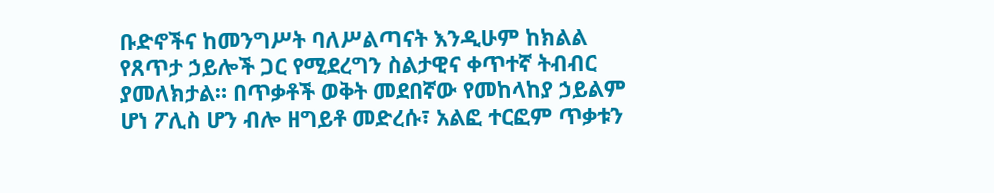ቡድኖችና ከመንግሥት ባለሥልጣናት እንዲሁም ከክልል የጸጥታ ኃይሎች ጋር የሚደረግን ስልታዊና ቀጥተኛ ትብብር ያመለክታል። በጥቃቶች ወቅት መደበኛው የመከላከያ ኃይልም ሆነ ፖሊስ ሆን ብሎ ዘግይቶ መድረሱ፣ አልፎ ተርፎም ጥቃቱን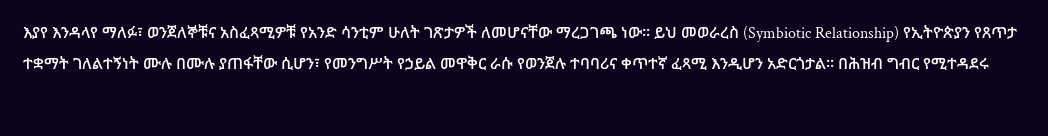እያየ እንዳላየ ማለፉ፣ ወንጀለኞቹና አስፈጻሚዎቹ የአንድ ሳንቲም ሁለት ገጽታዎች ለመሆናቸው ማረጋገጫ ነው። ይህ መወራረስ (Symbiotic Relationship) የኢትዮጵያን የጸጥታ ተቋማት ገለልተኝነት ሙሉ በሙሉ ያጠፋቸው ሲሆን፣ የመንግሥት የኃይል መዋቅር ራሱ የወንጀሉ ተባባሪና ቀጥተኛ ፈጻሚ እንዲሆን አድርጎታል። በሕዝብ ግብር የሚተዳደሩ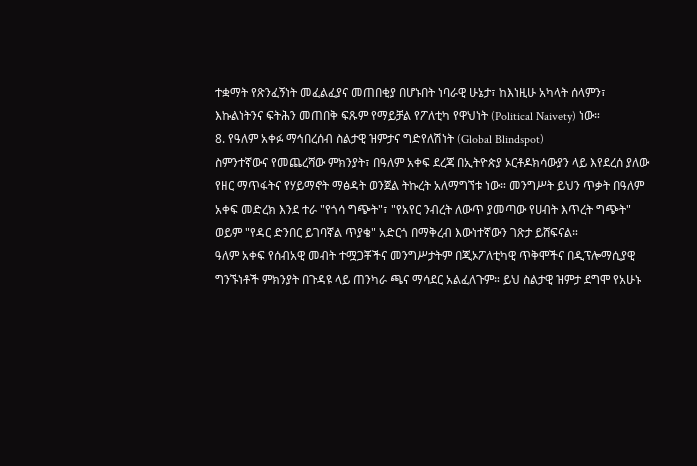ተቋማት የጽንፈኝነት መፈልፈያና መጠበቂያ በሆኑበት ነባራዊ ሁኔታ፣ ከእነዚሁ አካላት ሰላምን፣ እኩልነትንና ፍትሕን መጠበቅ ፍጹም የማይቻል የፖለቲካ የዋህነት (Political Naivety) ነው።
8. የዓለም አቀፉ ማኅበረሰብ ስልታዊ ዝምታና ግድየለሽነት (Global Blindspot)
ስምንተኛውና የመጨረሻው ምክንያት፣ በዓለም አቀፍ ደረጃ በኢትዮጵያ ኦርቶዶክሳውያን ላይ እየደረሰ ያለው የዘር ማጥፋትና የሃይማኖት ማፅዳት ወንጀል ትኩረት አለማግኘቱ ነው። መንግሥት ይህን ጥቃት በዓለም አቀፍ መድረክ እንደ ተራ "የጎሳ ግጭት"፣ "የአየር ንብረት ለውጥ ያመጣው የሀብት እጥረት ግጭት" ወይም "የዳር ድንበር ይገባኛል ጥያቄ" አድርጎ በማቅረብ እውነተኛውን ገጽታ ይሸፍናል።
ዓለም አቀፍ የሰብአዊ መብት ተሟጋቾችና መንግሥታትም በጂኦፖለቲካዊ ጥቅሞችና በዲፕሎማሲያዊ ግንኙነቶች ምክንያት በጉዳዩ ላይ ጠንካራ ጫና ማሳደር አልፈለጉም። ይህ ስልታዊ ዝምታ ደግሞ የአሁኑ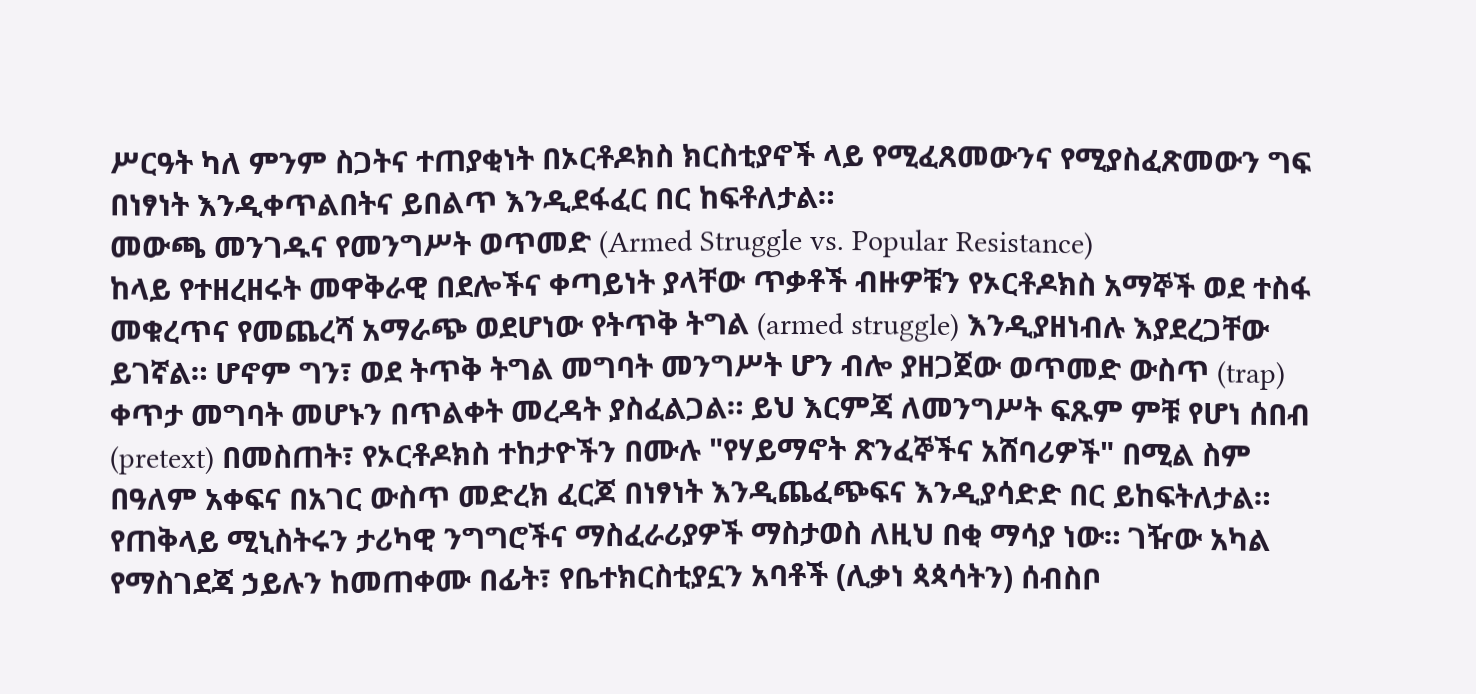ሥርዓት ካለ ምንም ስጋትና ተጠያቂነት በኦርቶዶክስ ክርስቲያኖች ላይ የሚፈጸመውንና የሚያስፈጽመውን ግፍ በነፃነት እንዲቀጥልበትና ይበልጥ እንዲደፋፈር በር ከፍቶለታል።
መውጫ መንገዱና የመንግሥት ወጥመድ (Armed Struggle vs. Popular Resistance)
ከላይ የተዘረዘሩት መዋቅራዊ በደሎችና ቀጣይነት ያላቸው ጥቃቶች ብዙዎቹን የኦርቶዶክስ አማኞች ወደ ተስፋ መቁረጥና የመጨረሻ አማራጭ ወደሆነው የትጥቅ ትግል (armed struggle) እንዲያዘነብሉ እያደረጋቸው ይገኛል። ሆኖም ግን፣ ወደ ትጥቅ ትግል መግባት መንግሥት ሆን ብሎ ያዘጋጀው ወጥመድ ውስጥ (trap) ቀጥታ መግባት መሆኑን በጥልቀት መረዳት ያስፈልጋል። ይህ እርምጃ ለመንግሥት ፍጹም ምቹ የሆነ ሰበብ (pretext) በመስጠት፣ የኦርቶዶክስ ተከታዮችን በሙሉ "የሃይማኖት ጽንፈኞችና አሸባሪዎች" በሚል ስም በዓለም አቀፍና በአገር ውስጥ መድረክ ፈርጆ በነፃነት እንዲጨፈጭፍና እንዲያሳድድ በር ይከፍትለታል።
የጠቅላይ ሚኒስትሩን ታሪካዊ ንግግሮችና ማስፈራሪያዎች ማስታወስ ለዚህ በቂ ማሳያ ነው። ገዥው አካል የማስገደጃ ኃይሉን ከመጠቀሙ በፊት፣ የቤተክርስቲያኗን አባቶች (ሊቃነ ጳጳሳትን) ሰብስቦ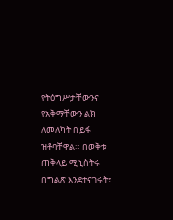የትዕግሥታቸውንና የአቅማቸውን ልክ ለመለካት በይፋ ዝቶባቸዋል። በወቅቱ ጠቅላይ ሚኒስትሩ በግልጽ እንደተናገሩት፣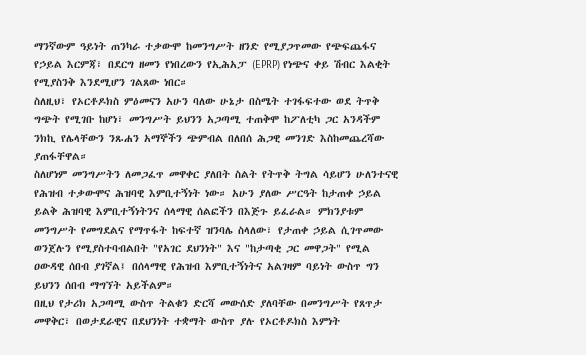ማንኛውም ዓይነት ጠንካራ ተቃውሞ ከመንግሥት ዘንድ የሚያጋጥመው የጭፍጨፋና የኃይል እርምጃ፣ በደርግ ዘመን የነበረውን የኢሕአፓ (EPRP) የነጭና ቀይ ሽብር እልቂት የሚያስንቅ እንደሚሆን ገልጸው ነበር።
ስለዚህ፣ የኦርቶዶክስ ምዕመናን አሁን ባለው ሁኔታ በስሜት ተገፋፍተው ወደ ትጥቅ ግጭት የሚገቡ ከሆነ፣ መንግሥት ይህንን አጋጣሚ ተጠቅሞ ከፖለቲካ ጋር አንዳችም ንክኪ የሌላቸውን ንጹሐን አማኞችን ጭምብል በለበሰ ሕጋዊ መንገድ እስከመጨረሻው ያጠፋቸዋል።
ስለሆነም መንግሥትን ለመጋፈጥ መዋቀር ያለበት ስልት የትጥቅ ትግል ሳይሆን ሁለንተናዊ የሕዝብ ተቃውሞና ሕዝባዊ እምቢተኝነት ነው። አሁን ያለው ሥርዓት ከታጠቀ ኃይል ይልቅ ሕዝባዊ እምቢተኝነትንና ሰላማዊ ሰልፎችን በእጅጉ ይፈራል። ምክንያቱም መንግሥት የመግደልና የማጥፋት ከፍተኛ ዝንባሌ ስላለው፣ የታጠቀ ኃይል ሲገጥመው ወንጀሉን የሚያስተባብልበት "የአገር ደህንነት" እና "ከታጣቂ ጋር መዋጋት" የሚል ዐውዳዊ ሰበብ ያገኛል፤ በሰላማዊ የሕዝብ እምቢተኝነትና አልገዛም ባይነት ውስጥ ግን ይህንን ሰበብ ማግኘት አይችልም።
በዚህ የታሪክ አጋጣሚ ውስጥ ትልቁን ድርሻ መውሰድ ያለባቸው በመንግሥት የጸጥታ መዋቅር፣ በወታደራዊና በደህንነት ተቋማት ውስጥ ያሉ የኦርቶዶክስ እምነት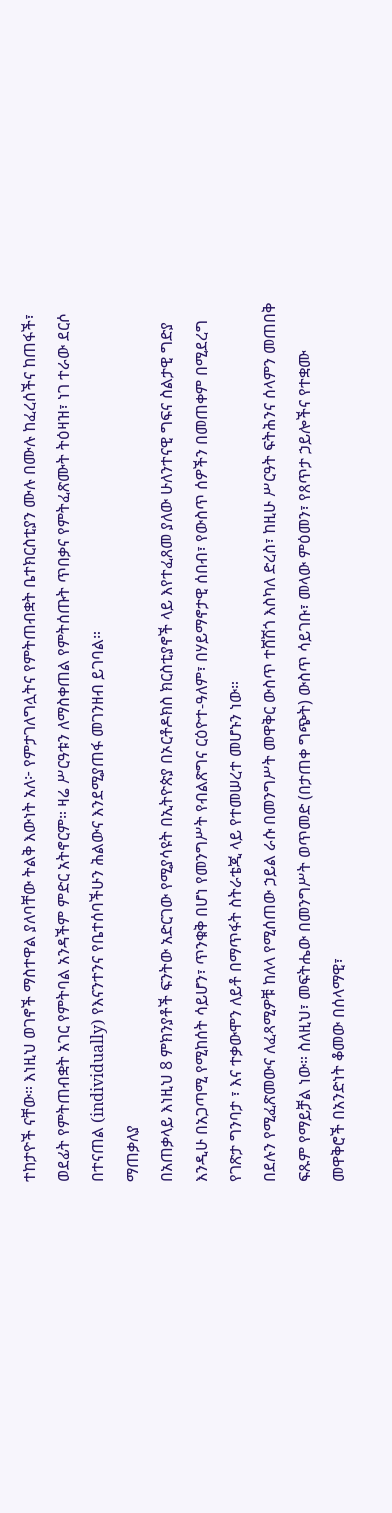ተከታዮች ናቸው። እነዚህ ወገኖች ማስተዋል ያለባቸው ትልቅ እውነት አለ፦ የምታገለግሏትና የምትጠብቋት ቤተክርስቲያን ሙሉ በሙሉ ከፈረሰችና ከጠፋች፣ ወደፊት የምትጠብቋት አገር የምትባል አንዳችም ምድር አትኖርም። ዛሬ ሥርዓቱን ለማስቀጠል የምትሰጡት ጥበቃና የምትፈጽሙት ትዕዛዝ፣ ነገ ተራው ደርሶ በተናጠል (individually) የእናንተንና የቤተሰባችሁን ሕልውና እንደሚያጠፋ መገንዘብ ይገባል።
ማጠቃለያ
በአጠቃላይ እነዚህ 8 ምክንያቶች ፍንትው አድርገው የሚያሳዩት በኢትዮጵያ በኦርቶዶክስ ክርስቲያኖች ላይ እየተፈጸመ ያለው ሁለንተናዊ ግፍና ስልታዊ ግድያ እንዲሁ በአጋጣሚ የሚከሰት ሳይሆን፣ ጥንቁቅ በሆነ የመንግሥት የብልጽግና ርዕዮተ-ዓለም፣ በሃይማኖታዊ ሰበብ፣ የውስጥ ሰዎችን በመጠቀም በሚደረግ የገጽታ ግንባታ ፣ እና ተቃውሞን ለይቶ በማጥፋት ስትራቴጂ ላይ የተመሠረተ መሆኑን ነው።
በደሉን የሚፈጽመውና ለፈጻሚዎቹ ከለላ የሚሰጠው ኃይል ራሱ በመንግሥት መዋቅር ውስጥ ተሸሽጎ እስካለ ድረስ፣ ከዚሁ ሥርዓት ፍትሕንና ሰላምን መጠበቅ ፍጹም የማይቻል ነው። ስለዚህ፣ መፍትሔው በመንግሥት ወጥመድ (በታጠቀ ግጭት) ውስጥ ሳይገቡ፣ መላው ምዕመን፣ የጸጥታ ኃይሎችና የተቋሙ መዋቅሮች በአንድነት ቆመው በሰላማዊ፣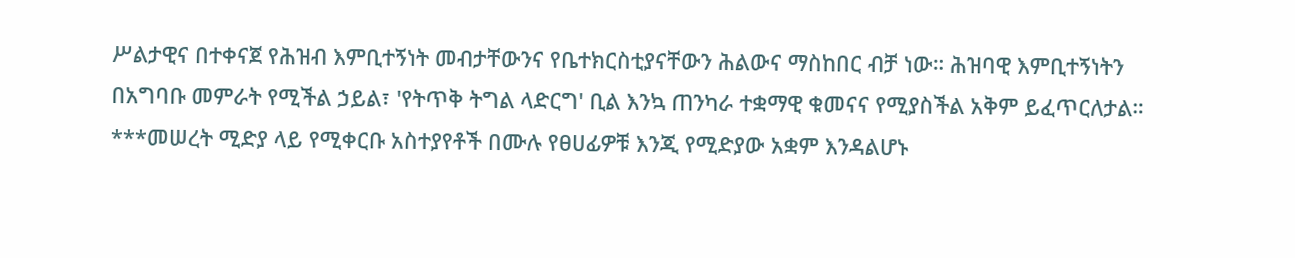ሥልታዊና በተቀናጀ የሕዝብ እምቢተኝነት መብታቸውንና የቤተክርስቲያናቸውን ሕልውና ማስከበር ብቻ ነው። ሕዝባዊ እምቢተኝነትን በአግባቡ መምራት የሚችል ኃይል፣ 'የትጥቅ ትግል ላድርግ' ቢል እንኳ ጠንካራ ተቋማዊ ቁመናና የሚያስችል አቅም ይፈጥርለታል።
***መሠረት ሚድያ ላይ የሚቀርቡ አስተያየቶች በሙሉ የፀሀፊዎቹ እንጂ የሚድያው አቋም እንዳልሆኑ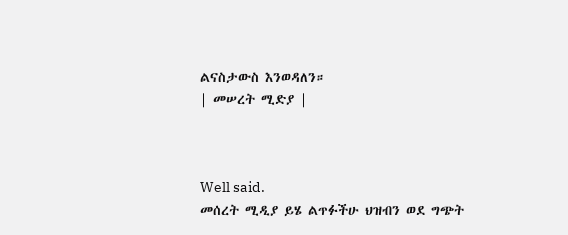ልናስታውስ እንወዳለን።
| መሠረት ሚድያ |



Well said.
መሰረት ሚዲያ ይሄ ልጥፉችሁ ህዝብን ወደ ግጭት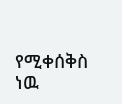የሚቀሰቅስ ነዉ